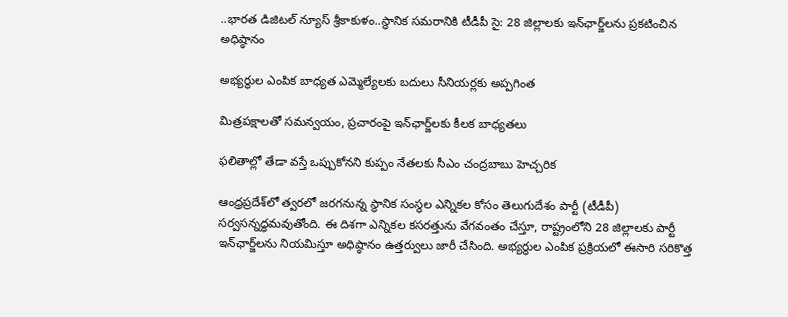..భారత డిజిటల్ న్యూస్ శ్రీకాకుళం..స్థానిక సమరానికి టీడీపీ సై: 28 జిల్లాలకు ఇన్‌ఛార్జ్‌లను ప్రకటించిన అధిష్ఠానం

అభ్యర్థుల ఎంపిక బాధ్యత ఎమ్మెల్యేలకు బదులు సీనియర్లకు అప్పగింత

మిత్రపక్షాలతో సమన్వయం, ప్రచారంపై ఇన్‌ఛార్జ్‌లకు కీలక బాధ్యతలు

ఫలితాల్లో తేడా వస్తే ఒప్పుకోనని కుప్పం నేతలకు సీఎం చంద్రబాబు హెచ్చరిక

ఆంధ్రప్రదేశ్‌లో త్వరలో జరగనున్న స్థానిక సంస్థల ఎన్నికల కోసం తెలుగుదేశం పార్టీ (టీడీపీ) సర్వసన్నద్ధమవుతోంది. ఈ దిశగా ఎన్నికల కసరత్తును వేగవంతం చేస్తూ, రాష్ట్రంలోని 28 జిల్లాలకు పార్టీ ఇన్‌ఛార్జ్‌లను నియమిస్తూ అధిష్ఠానం ఉత్తర్వులు జారీ చేసింది. అభ్యర్థుల ఎంపిక ప్రక్రియలో ఈసారి సరికొత్త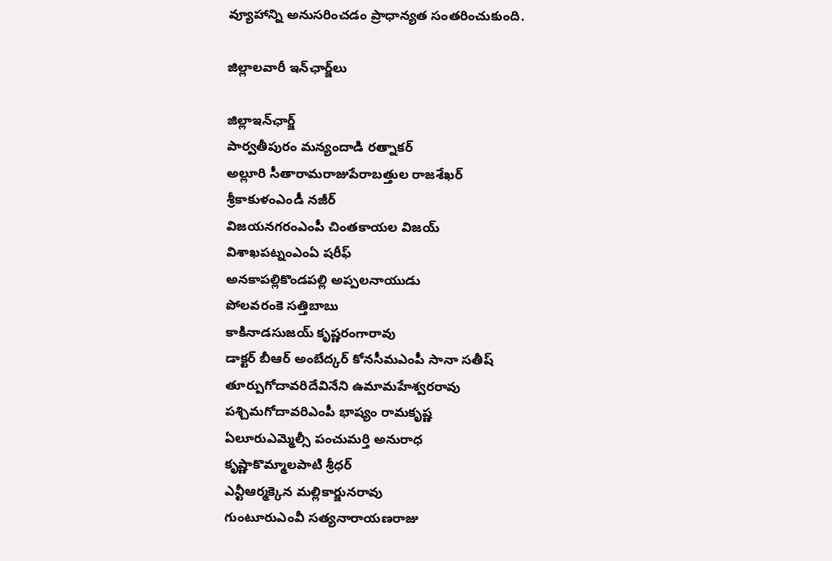వ్యూహాన్ని అనుసరించడం ప్రాధాన్యత సంతరించుకుంది.

జిల్లాలవారీ ఇన్‌ఛార్జ్‌‌లు

జిల్లాఇన్‌ఛార్జ్
పార్వతీపురం మన్యందాడి రత్నాకర్
అల్లూరి సీతారామరాజుపేరాబత్తుల రాజశేఖర్
శ్రీకాకుళంఎండీ నజీర్
విజయనగరంఎంపీ చింతకాయల విజయ్
విశాఖపట్నంఎంఏ షరీఫ్
అనకాపల్లికొండపల్లి అప్పలనాయుడు
పోలవరంకె సత్తిబాబు
కాకినాడసుజయ్ కృష్ణరంగారావు
డాక్టర్ బీఆర్ అంబేద్కర్ కోనసీమఎంపీ సానా సతీష్
తూర్పుగోదావరిదేవినేని ఉమామహేశ్వరరావు
పశ్చిమగోదావరిఎంపీ భాష్యం రామకృష్ణ
ఏలూరుఎమ్మెల్సీ పంచుమర్తి అనురాధ
కృష్ణాకొమ్మాలపాటి శ్రీధర్
ఎన్టీఆర్మక్కెన మల్లికార్జునరావు
గుంటూరుఎంవీ సత్యనారాయణరాజు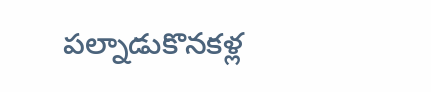పల్నాడుకొనకళ్ల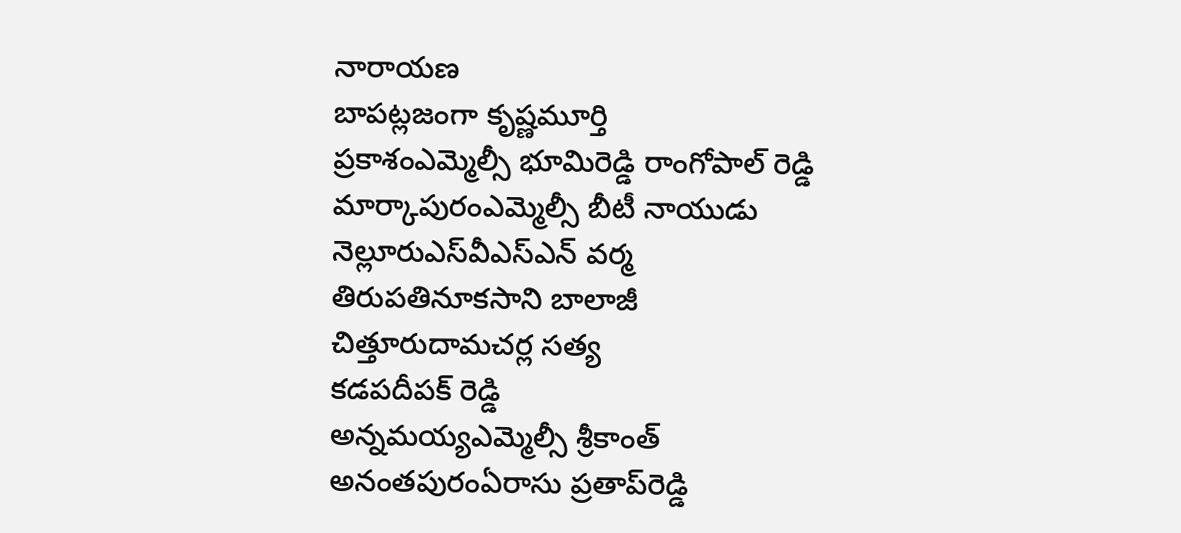నారాయణ
బాపట్లజంగా కృష్ణమూర్తి
ప్రకాశంఎమ్మెల్సీ భూమిరెడ్డి రాంగోపాల్ రెడ్డి
మార్కాపురంఎమ్మెల్సీ బీటీ నాయుడు
నెల్లూరుఎస్‌వీఎస్‌ఎన్ వర్మ
తిరుపతినూకసాని బాలాజీ
చిత్తూరుదామచర్ల సత్య
కడపదీపక్ రెడ్డి
అన్నమయ్యఎమ్మెల్సీ శ్రీకాంత్
అనంతపురంఏరాసు ప్రతాప్‌రెడ్డి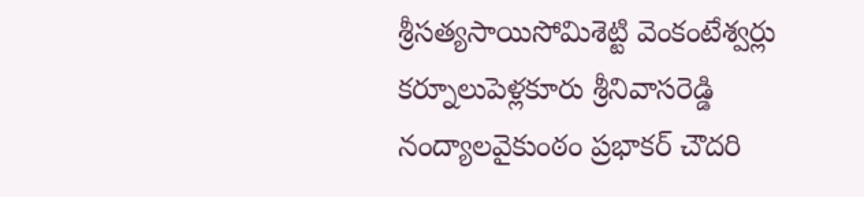శ్రీసత్యసాయిసోమిశెట్టి వెంకంటేశ్వర్లు
కర్నూలుపెళ్లకూరు శ్రీనివాసరెడ్డి
నంద్యాలవైకుంఠం ప్రభాకర్ చౌదరి